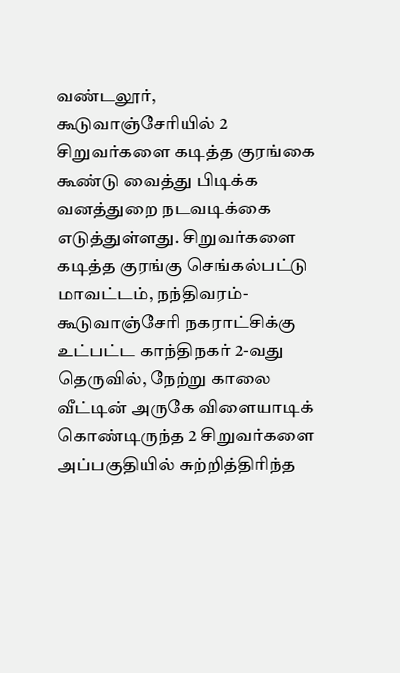வண்டலூர், கூடுவாஞ்சேரியில் 2 சிறுவர்களை கடித்த குரங்கை கூண்டு வைத்து பிடிக்க வனத்துறை நடவடிக்கை எடுத்துள்ளது. சிறுவர்களை கடித்த குரங்கு செங்கல்பட்டு மாவட்டம், நந்திவரம்-கூடுவாஞ்சேரி நகராட்சிக்கு உட்பட்ட காந்திநகர் 2-வது தெருவில், நேற்று காலை வீட்டின் அருகே விளையாடிக் கொண்டிருந்த 2 சிறுவர்களை அப்பகுதியில் சுற்றித்திரிந்த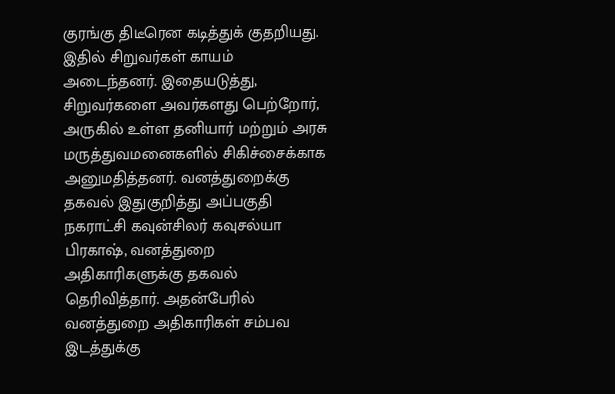குரங்கு திடீரென கடித்துக் குதறியது. இதில் சிறுவர்கள் காயம் அடைந்தனர். இதையடுத்து, சிறுவர்களை அவர்களது பெற்றோர், அருகில் உள்ள தனியார் மற்றும் அரசு மருத்துவமனைகளில் சிகிச்சைக்காக அனுமதித்தனர். வனத்துறைக்கு தகவல் இதுகுறித்து அப்பகுதி நகராட்சி கவுன்சிலர் கவுசல்யா பிரகாஷ், வனத்துறை அதிகாரிகளுக்கு தகவல் தெரிவித்தார். அதன்பேரில் வனத்துறை அதிகாரிகள் சம்பவ இடத்துக்கு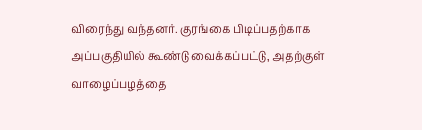விரைந்து வந்தனர். குரங்கை பிடிப்பதற்காக அப்பகுதியில் கூண்டு வைக்கப்பட்டு, அதற்குள் வாழைப்பழத்தை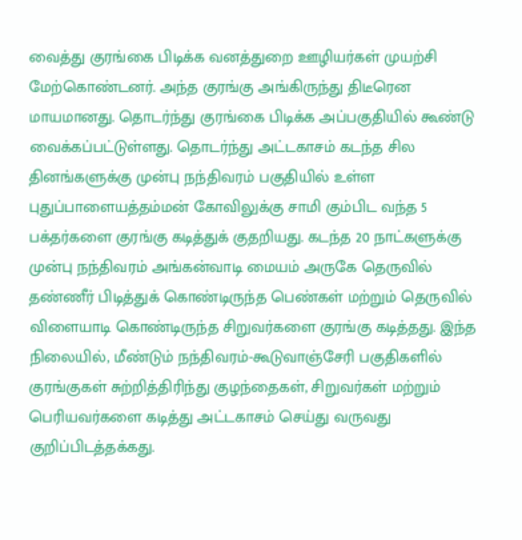வைத்து குரங்கை பிடிக்க வனத்துறை ஊழியர்கள் முயற்சி மேற்கொண்டனர். அந்த குரங்கு அங்கிருந்து திடீரென மாயமானது. தொடர்ந்து குரங்கை பிடிக்க அப்பகுதியில் கூண்டு வைக்கப்பட்டுள்ளது. தொடர்ந்து அட்டகாசம் கடந்த சில தினங்களுக்கு முன்பு நந்திவரம் பகுதியில் உள்ள புதுப்பாளையத்தம்மன் கோவிலுக்கு சாமி கும்பிட வந்த 5 பக்தர்களை குரங்கு கடித்துக் குதறியது. கடந்த 20 நாட்களுக்கு முன்பு நந்திவரம் அங்கன்வாடி மையம் அருகே தெருவில் தண்ணீர் பிடித்துக் கொண்டிருந்த பெண்கள் மற்றும் தெருவில் விளையாடி கொண்டிருந்த சிறுவர்களை குரங்கு கடித்தது. இந்த நிலையில், மீண்டும் நந்திவரம்-கூடுவாஞ்சேரி பகுதிகளில் குரங்குகள் சுற்றித்திரிந்து குழந்தைகள், சிறுவர்கள் மற்றும் பெரியவர்களை கடித்து அட்டகாசம் செய்து வருவது குறிப்பிடத்தக்கது.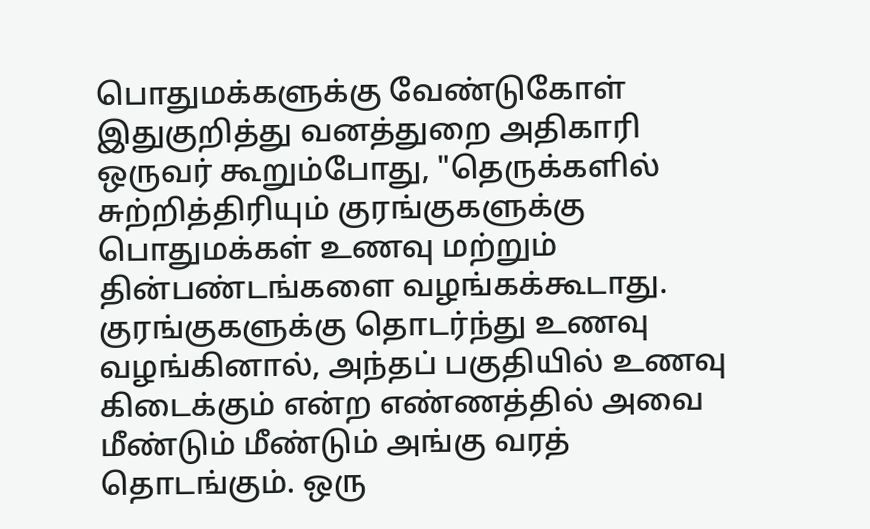பொதுமக்களுக்கு வேண்டுகோள் இதுகுறித்து வனத்துறை அதிகாரி ஒருவர் கூறும்போது, "தெருக்களில் சுற்றித்திரியும் குரங்குகளுக்கு பொதுமக்கள் உணவு மற்றும் தின்பண்டங்களை வழங்கக்கூடாது. குரங்குகளுக்கு தொடர்ந்து உணவு வழங்கினால், அந்தப் பகுதியில் உணவு கிடைக்கும் என்ற எண்ணத்தில் அவை மீண்டும் மீண்டும் அங்கு வரத் தொடங்கும். ஒரு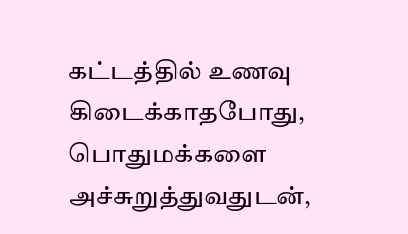கட்டத்தில் உணவு கிடைக்காதபோது, பொதுமக்களை அச்சுறுத்துவதுடன்,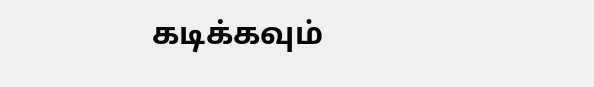கடிக்கவும்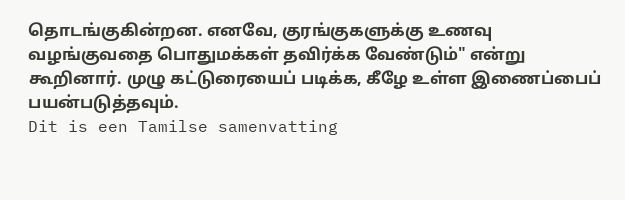தொடங்குகின்றன. எனவே, குரங்குகளுக்கு உணவு வழங்குவதை பொதுமக்கள் தவிர்க்க வேண்டும்" என்று கூறினார். முழு கட்டுரையைப் படிக்க, கீழே உள்ள இணைப்பைப் பயன்படுத்தவும்.
Dit is een Tamilse samenvatting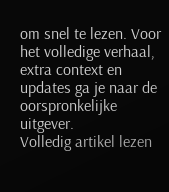om snel te lezen. Voor het volledige verhaal, extra context en updates ga je naar de oorspronkelijke uitgever.
Volledig artikel lezen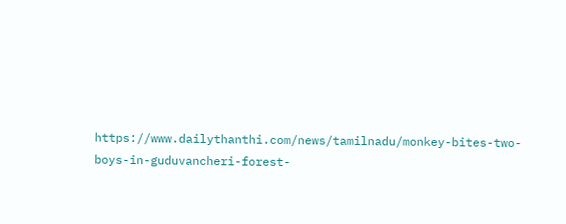https://www.dailythanthi.com/news/tamilnadu/monkey-bites-two-boys-in-guduvancheri-forest-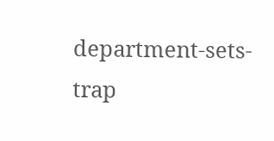department-sets-trap